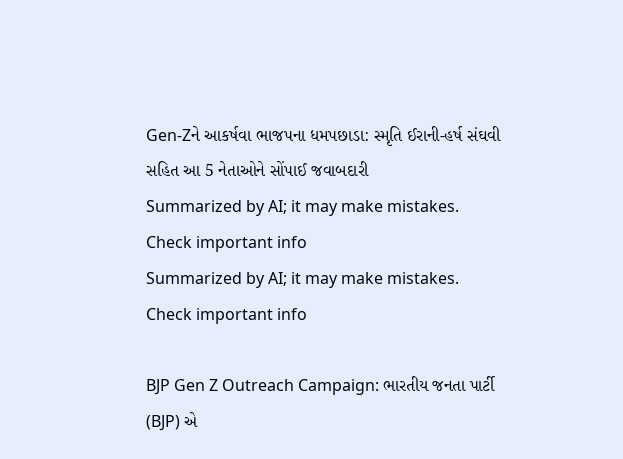Gen-Zને આકર્ષવા ભાજપના ધમપછાડા: સ્મૃતિ ઈરાની-હર્ષ સંઘવી સહિત આ 5 નેતાઓને સોંપાઈ જવાબદારી
Summarized by AI; it may make mistakes. Check important info
Summarized by AI; it may make mistakes. Check important info

BJP Gen Z Outreach Campaign: ભારતીય જનતા પાર્ટી (BJP) એ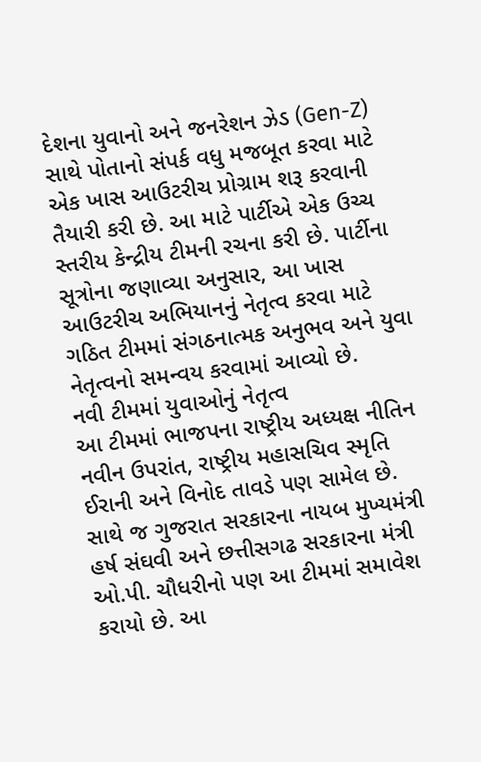દેશના યુવાનો અને જનરેશન ઝેડ (Gen-Z) સાથે પોતાનો સંપર્ક વધુ મજબૂત કરવા માટે એક ખાસ આઉટરીચ પ્રોગ્રામ શરૂ કરવાની તૈયારી કરી છે. આ માટે પાર્ટીએ એક ઉચ્ચ સ્તરીય કેન્દ્રીય ટીમની રચના કરી છે. પાર્ટીના સૂત્રોના જણાવ્યા અનુસાર, આ ખાસ આઉટરીચ અભિયાનનું નેતૃત્વ કરવા માટે ગઠિત ટીમમાં સંગઠનાત્મક અનુભવ અને યુવા નેતૃત્વનો સમન્વય કરવામાં આવ્યો છે.
નવી ટીમમાં યુવાઓનું નેતૃત્વ
આ ટીમમાં ભાજપના રાષ્ટ્રીય અધ્યક્ષ નીતિન નવીન ઉપરાંત, રાષ્ટ્રીય મહાસચિવ સ્મૃતિ ઈરાની અને વિનોદ તાવડે પણ સામેલ છે. સાથે જ ગુજરાત સરકારના નાયબ મુખ્યમંત્રી હર્ષ સંઘવી અને છત્તીસગઢ સરકારના મંત્રી ઓ.પી. ચૌધરીનો પણ આ ટીમમાં સમાવેશ કરાયો છે. આ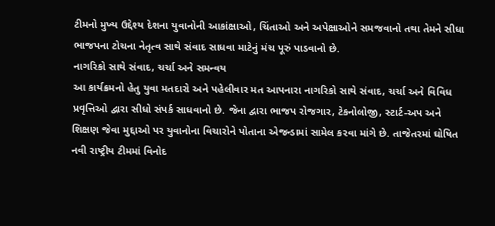ટીમનો મુખ્ય ઉદ્દેશ્ય દેશના યુવાનોની આકાંક્ષાઓ, ચિંતાઓ અને અપેક્ષાઓને સમજવાનો તથા તેમને સીધા ભાજપના ટોચના નેતૃત્વ સાથે સંવાદ સાધવા માટેનું મંચ પૂરું પાડવાનો છે.
નાગરિકો સાથે સંવાદ, ચર્ચા અને સમન્વય
આ કાર્યક્રમનો હેતુ યુવા મતદારો અને પહેલીવાર મત આપનારા નાગરિકો સાથે સંવાદ, ચર્ચા અને વિવિધ પ્રવૃત્તિઓ દ્વારા સીધો સંપર્ક સાધવાનો છે. જેના દ્વારા ભાજપ રોજગાર, ટેકનોલોજી, સ્ટાર્ટ-અપ અને શિક્ષણ જેવા મુદ્દાઓ પર યુવાનોના વિચારોને પોતાના એજન્ડામાં સામેલ કરવા માંગે છે. તાજેતરમાં ઘોષિત નવી રાષ્ટ્રીય ટીમમાં વિનોદ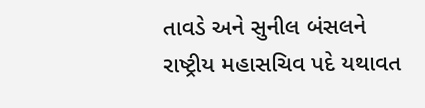તાવડે અને સુનીલ બંસલને રાષ્ટ્રીય મહાસચિવ પદે યથાવત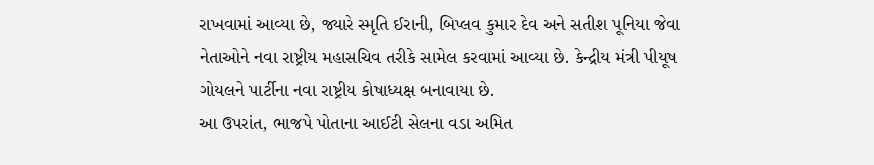રાખવામાં આવ્યા છે, જ્યારે સ્મૃતિ ઈરાની, બિપ્લવ કુમાર દેવ અને સતીશ પૂનિયા જેવા નેતાઓને નવા રાષ્ટ્રીય મહાસચિવ તરીકે સામેલ કરવામાં આવ્યા છે. કેન્દ્રીય મંત્રી પીયૂષ ગોયલને પાર્ટીના નવા રાષ્ટ્રીય કોષાધ્યક્ષ બનાવાયા છે.
આ ઉપરાંત, ભાજપે પોતાના આઈટી સેલના વડા અમિત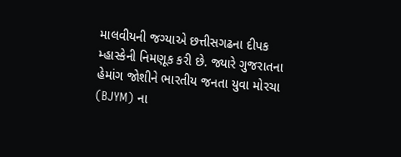માલવીયની જગ્યાએ છત્તીસગઢના દીપક મ્હાસ્કેની નિમણૂક કરી છે. જ્યારે ગુજરાતના હેમાંગ જોશીને ભારતીય જનતા યુવા મોરચા (BJYM) ના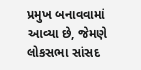પ્રમુખ બનાવવામાં આવ્યા છે, જેમણે લોકસભા સાંસદ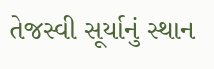તેજસ્વી સૂર્યાનું સ્થાન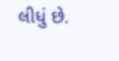લીધું છે.